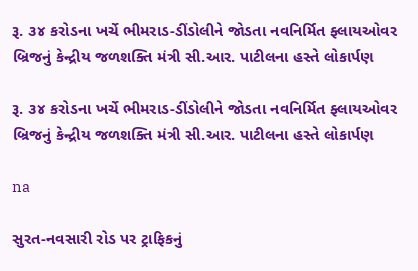રૂ. ૩૪ કરોડના ખર્ચે ભીમરાડ-ડીંડોલીને જોડતા નવનિર્મિત ફ્લાયઓવર બ્રિજનું કેન્દ્રીય જળશક્તિ મંત્રી સી.આર. પાટીલના હસ્તે લોકાર્પણ

રૂ. ૩૪ કરોડના ખર્ચે ભીમરાડ-ડીંડોલીને જોડતા નવનિર્મિત ફ્લાયઓવર બ્રિજનું કેન્દ્રીય જળશક્તિ મંત્રી સી.આર. પાટીલના હસ્તે લોકાર્પણ

na

સુરત-નવસારી રોડ પર ટ્રાફિકનું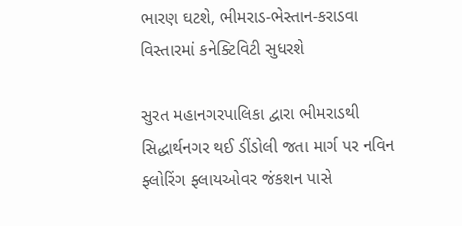ભારણ ઘટશે, ભીમરાડ-ભેસ્તાન-કરાડવા વિસ્તારમાં કનેક્ટિવિટી સુધરશે

સુરત મહાનગરપાલિકા દ્વારા ભીમરાડથી સિદ્ધાર્થનગર થઈ ડીંડોલી જતા માર્ગ પર નવિન ફ્લોરિંગ ફ્લાયઓવર જંકશન પાસે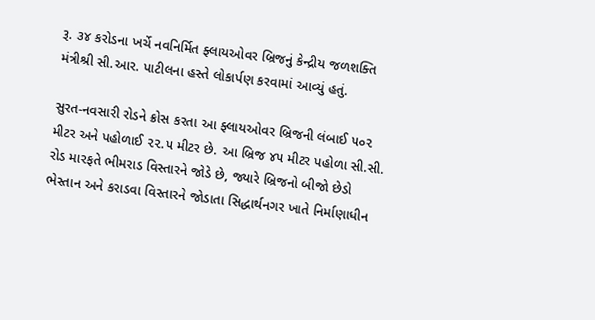રૂ. ૩૪ કરોડના ખર્ચે નવનિર્મિત ફ્લાયઓવર બ્રિજનું કેન્દ્રીય જળશક્તિ મંત્રીશ્રી સી.આર. પાટીલના હસ્તે લોકાર્પણ કરવામાં આવ્યું હતું.

સુરત-નવસારી રોડને ક્રોસ કરતા આ ફ્લાયઓવર બ્રિજની લંબાઈ ૫૦૨ મીટર અને પહોળાઈ ૨૨.૫ મીટર છે. આ બ્રિજ ૪૫ મીટર પહોળા સી.સી. રોડ મારફતે ભીમરાડ વિસ્તારને જોડે છે, જ્યારે બ્રિજનો બીજો છેડો ભેસ્તાન અને કરાડવા વિસ્તારને જોડાતા સિદ્ધાર્થનગર ખાતે નિર્માણાધીન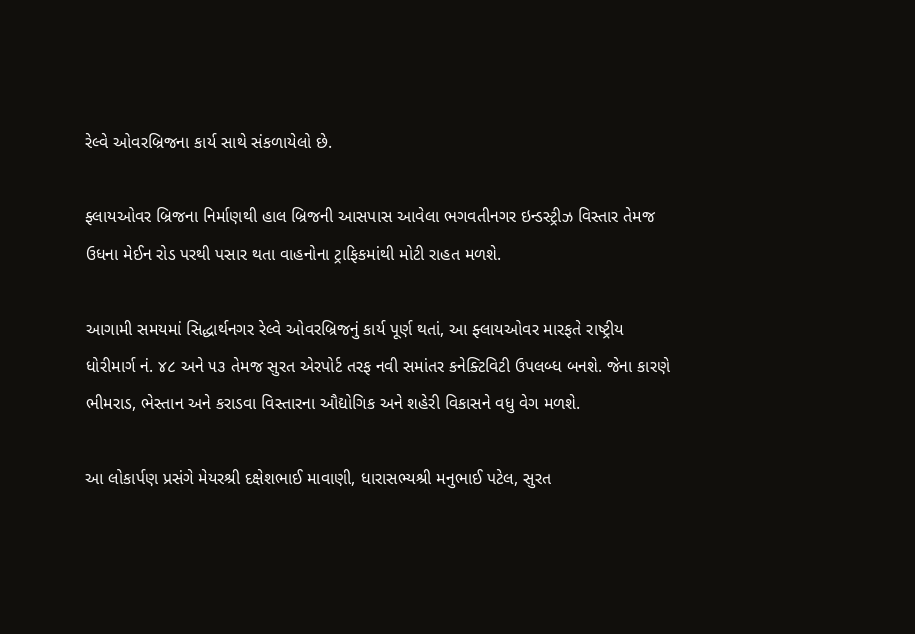રેલ્વે ઓવરબ્રિજના કાર્ય સાથે સંકળાયેલો છે.

ફ્લાયઓવર બ્રિજના નિર્માણથી હાલ બ્રિજની આસપાસ આવેલા ભગવતીનગર ઇન્ડસ્ટ્રીઝ વિસ્તાર તેમજ ઉધના મેઈન રોડ પરથી પસાર થતા વાહનોના ટ્રાફિકમાંથી મોટી રાહત મળશે.

આગામી સમયમાં સિદ્ધાર્થનગર રેલ્વે ઓવરબ્રિજનું કાર્ય પૂર્ણ થતાં, આ ફ્લાયઓવર મારફતે રાષ્ટ્રીય ધોરીમાર્ગ નં. ૪૮ અને ૫૩ તેમજ સુરત એરપોર્ટ તરફ નવી સમાંતર કનેક્ટિવિટી ઉપલબ્ધ બનશે. જેના કારણે ભીમરાડ, ભેસ્તાન અને કરાડવા વિસ્તારના ઔદ્યોગિક અને શહેરી વિકાસને વધુ વેગ મળશે.

આ લોકાર્પણ પ્રસંગે મેયરશ્રી દક્ષેશભાઈ માવાણી, ધારાસભ્યશ્રી મનુભાઈ પટેલ, સુરત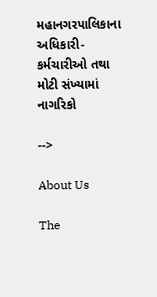મહાનગરપાલિકાના અધિકારી-કર્મચારીઓ તથા મોટી સંખ્યામાં નાગરિકો

-->

About Us

The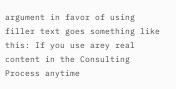argument in favor of using filler text goes something like this: If you use arey real content in the Consulting Process anytime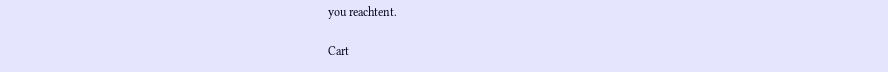you reachtent.

Cart